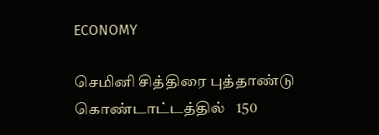ECONOMY

செமினி சித்திரை புத்தாண்டு கொண்டாட்டத்தில்   150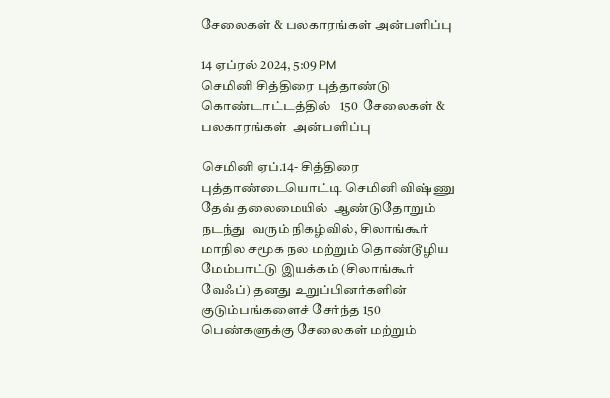சேலைகள் & பலகாரங்கள் அன்பளிப்பு

14 ஏப்ரல் 2024, 5:09 PM
செமினி சித்திரை புத்தாண்டு  கொண்டாட்டத்தில்   150  சேலைகள் & பலகாரங்கள்  அன்பளிப்பு

செமினி ஏப்.14- சித்திரை புத்தாண்டையொட்டி செமினி விஷ்ணு தேவ் தலைமையில்  ஆண்டுதோறும் நடந்து  வரும் நிகழ்வில், சிலாங்கூர் மாநில சமூக நல மற்றும் தொண்டூழிய மேம்பாட்டு இயக்கம் (சிலாங்கூர் வேஃப்) தனது உறுப்பினர்களின் குடும்பங்களைச் சேர்ந்த 150 பெண்களுக்கு சேலைகள் மற்றும்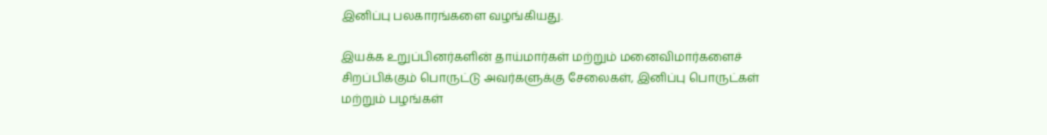இனிப்பு பலகாரங்களை வழங்கியது.

இயக்க உறுப்பினர்களின் தாய்மார்கள் மற்றும் மனைவிமார்களைச் சிறப்பிக்கும் பொருட்டு அவர்களுக்கு சேலைகள், இனிப்பு பொருட்கள் மற்றும் பழங்கள்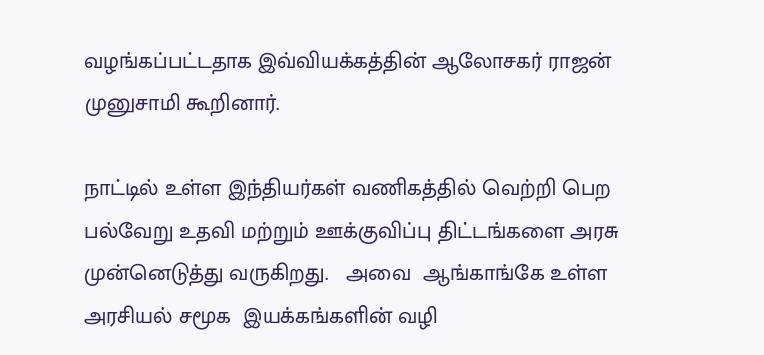வழங்கப்பட்டதாக இவ்வியக்கத்தின் ஆலோசகர் ராஜன் முனுசாமி கூறினார்.

நாட்டில் உள்ள இந்தியர்கள் வணிகத்தில் வெற்றி பெற பல்வேறு உதவி மற்றும் ஊக்குவிப்பு திட்டங்களை அரசு முன்னெடுத்து வருகிறது.   அவை  ஆங்காங்கே உள்ள  அரசியல் சமூக  இயக்கங்களின் வழி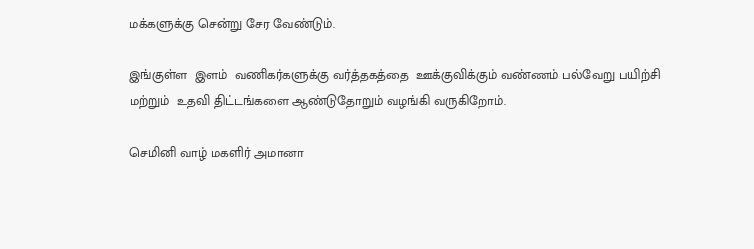மக்களுக்கு சென்று சேர வேண்டும்.

இங்குள்ள  இளம்  வணிகர்களுக்கு வர்த்தகத்தை  ஊக்குவிக்கும் வண்ணம் பல்வேறு பயிற்சி மற்றும்  உதவி திட்டங்களை ஆண்டுதோறும் வழங்கி வருகிறோம்.

செமினி வாழ் மகளிர் அமானா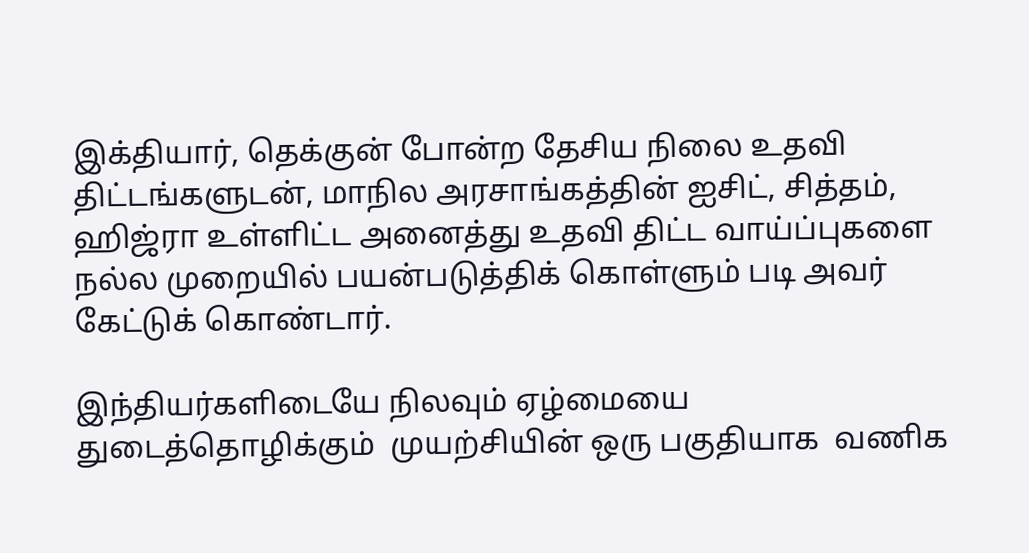இக்தியார், தெக்குன் போன்ற தேசிய நிலை உதவி திட்டங்களுடன், மாநில அரசாங்கத்தின் ஐசிட், சித்தம், ஹிஜ்ரா உள்ளிட்ட அனைத்து உதவி திட்ட வாய்ப்புகளை நல்ல முறையில் பயன்படுத்திக் கொள்ளும் படி அவர்  கேட்டுக் கொண்டார்.

இந்தியர்களிடையே நிலவும் ஏழ்மையை  துடைத்தொழிக்கும்  முயற்சியின் ஒரு பகுதியாக  வணிக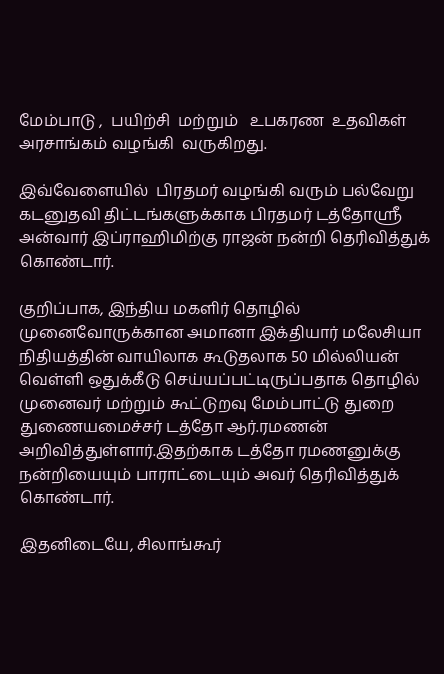மேம்பாடு ,  பயிற்சி  மற்றும்   உபகரண  உதவிகள்  அரசாங்கம் வழங்கி  வருகிறது.

இவ்வேளையில்  பிரதமர் வழங்கி வரும் பல்வேறு கடனுதவி திட்டங்களுக்காக பிரதமர் டத்தோஸ்ரீ அன்வார் இப்ராஹிமிற்கு ராஜன் நன்றி தெரிவித்துக் கொண்டார்.

குறிப்பாக, இந்திய மகளிர் தொழில் முனைவோருக்கான அமானா இக்தியார் மலேசியா நிதியத்தின் வாயிலாக கூடுதலாக 50 மில்லியன் வெள்ளி ஒதுக்கீடு செய்யப்பட்டிருப்பதாக தொழில் முனைவர் மற்றும் கூட்டுறவு மேம்பாட்டு துறை துணையமைச்சர் டத்தோ ஆர்.ரமணன் அறிவித்துள்ளார்.இதற்காக டத்தோ ரமணனுக்கு நன்றியையும் பாராட்டையும் அவர் தெரிவித்துக் கொண்டார்.

இதனிடையே, சிலாங்கூர்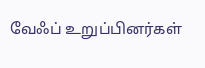வேஃப் உறுப்பினர்கள்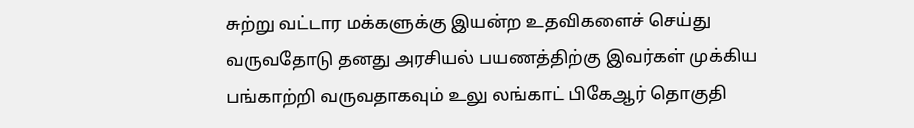சுற்று வட்டார மக்களுக்கு இயன்ற உதவிகளைச் செய்து வருவதோடு தனது அரசியல் பயணத்திற்கு இவர்கள் முக்கிய பங்காற்றி வருவதாகவும் உலு லங்காட் பிகேஆர் தொகுதி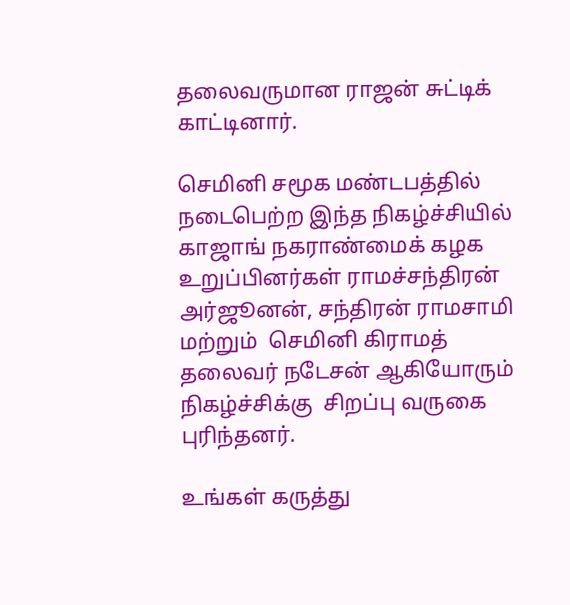தலைவருமான ராஜன் சுட்டிக் காட்டினார்.

செமினி சமூக மண்டபத்தில் நடைபெற்ற இந்த நிகழ்ச்சியில் காஜாங் நகராண்மைக் கழக உறுப்பினர்கள் ராமச்சந்திரன் அர்ஜூனன், சந்திரன் ராமசாமி மற்றும்  செமினி கிராமத் தலைவர் நடேசன் ஆகியோரும் நிகழ்ச்சிக்கு  சிறப்பு வருகை புரிந்தனர்.

உங்கள் கருத்து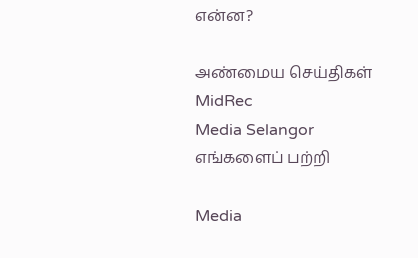என்ன?

அண்மைய செய்திகள்
MidRec
Media Selangor
எங்களைப் பற்றி

Media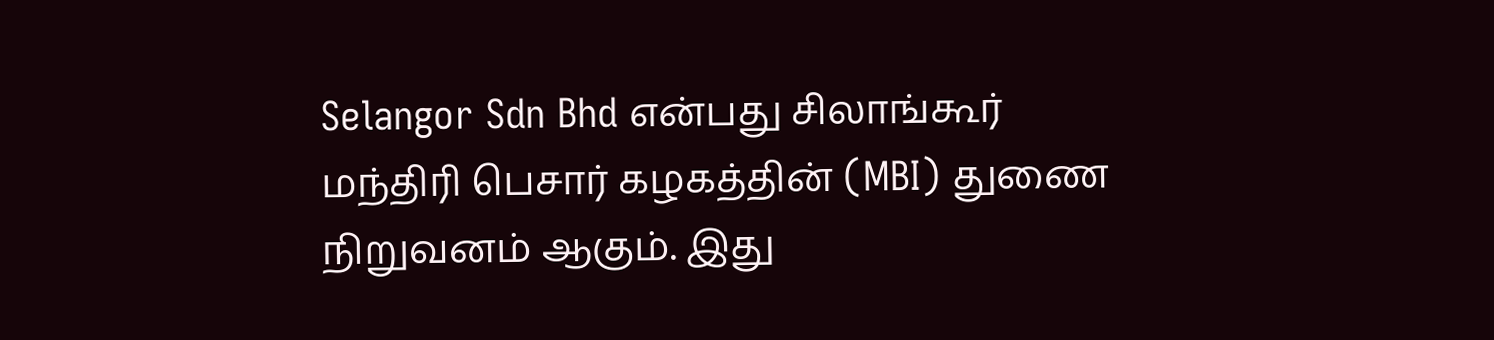Selangor Sdn Bhd என்பது சிலாங்கூர் மந்திரி பெசார் கழகத்தின் (MBI) துணை நிறுவனம் ஆகும். இது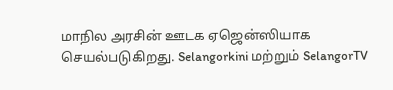மாநில அரசின் ஊடக ஏஜென்ஸியாக செயல்படுகிறது. Selangorkini மற்றும் SelangorTV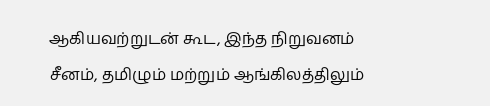ஆகியவற்றுடன் கூட, இந்த நிறுவனம் சீனம், தமிழும் மற்றும் ஆங்கிலத்திலும்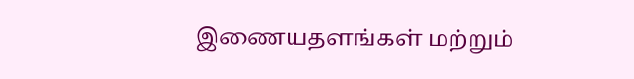இணையதளங்கள் மற்றும்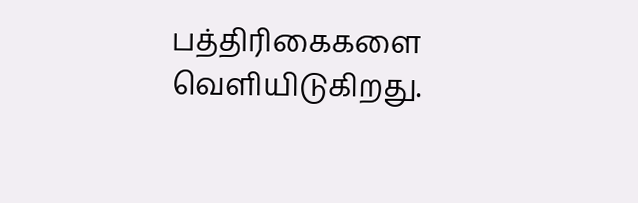பத்திரிகைகளை வெளியிடுகிறது.